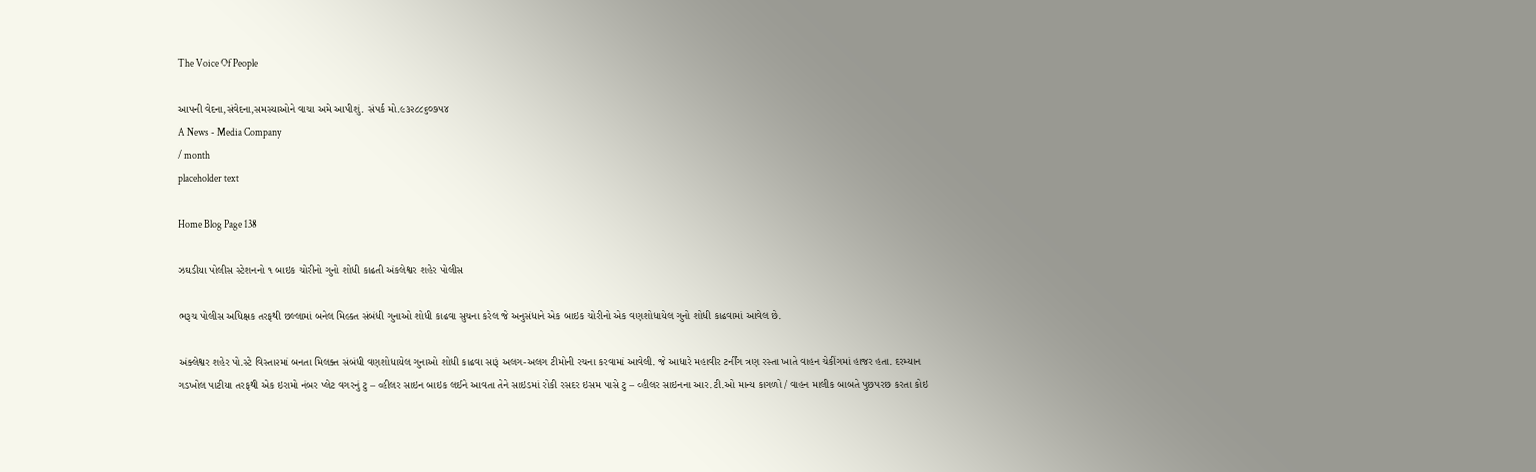The Voice Of People

આપની વેદના,સંવેદના,સમસ્યાઓને વાચા અમે આપીશું. સંપર્ક મો.૯૩૨૮૮૬૦૭૫૪
A News - Media Company
/ month
placeholder text

Home Blog Page 138

ઝઘડીયા પોલીસ સ્ટેશનનો ૧ બાઇક ચોરીનો ગુનો શોધી કાઢતી અંકલેશ્વર શહેર પોલીસ

ભરૂચ પોલીસ અધિક્ષક તરફથી છલ્લામાં બનેલ મિલ્કત સંબંધી ગુનાઓ શોધી કાઢવા સુચના કરેલ જે અનુસંધાને એક બાઇક ચોરીનો એક વણશોધાયેલ ગુનો શોધી કાઢવામાં આવેલ છે.

અંક્લેશ્વર શહેર પો.સ્ટે વિસ્તા૨માં બનતા મિલક્ત સંબંધી વણશોધાયેલ ગુનાઓ શોધી કાઢવા સારૂં અલગ-અલગ ટીમોની રચના કરવામાં આવેલી. જે આધારે મહાવીર ટર્નીંગ ત્રણ રસ્તા ખાતે વાહન ચેકીંગમાં હાજર હતા. દરમ્યાન ગડખોલ પાટીયા તરફથી એક ઇરામો નંબર પ્લેટ વગરનું ટુ – વ્હીલર સાઇન બાઇક લઈને આવતા તેને સાઇડમાં રોકી રસદર ઇસમ પાસે ટુ – વ્હીલર સાઇનના આર.ટી.ઓ માન્ય કાગળો / વાહન માલીક બાબતે પુછપરછ કરતા કોઇ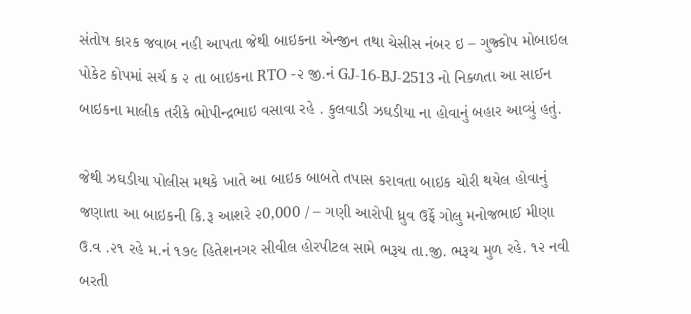સંતોષ કારક જવાબ નહી આપતા જેથી બાઇકના એન્જીન તથા ચેસીસ નંબર ઇ – ગુજ્કોપ મોબાઇલ પોકેટ કોપમાં સર્ચ ક ૨ તા બાઇકના RTO -૨ જી.નં GJ-16-BJ-2513 નો નિક્ળતા આ સાઈન બાઇકના માલીક તરીકે ભોપીન્દ્રભાઇ વસાવા રહે . કુલવાડી ઝઘડીયા ના હોવાનું બહાર આવ્યું હતું.

જેથી ઝઘડીયા પોલીસ મથકે ખાતે આ બાઇક બાબતે તપાસ કરાવતા બાઇક ચોરી થયેલ હોવાનું જણાતા આ બાઇકની કિ.રૂ આશરે ૨0,000 / – ગણી આરોપી ધ્રુવ ઉર્ફે ગોલુ મનોજભાઈ મીણા ઉ.વ .૨૧ રહે મ.નં ૧૭૯ હિતેશનગર સીવીલ હોરપીટલ સામે ભરૂચ તા.જી. ભરૂચ મુળ રહે. ૧૨ નવી બરતી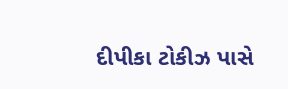દીપીકા ટોકીઝ પાસે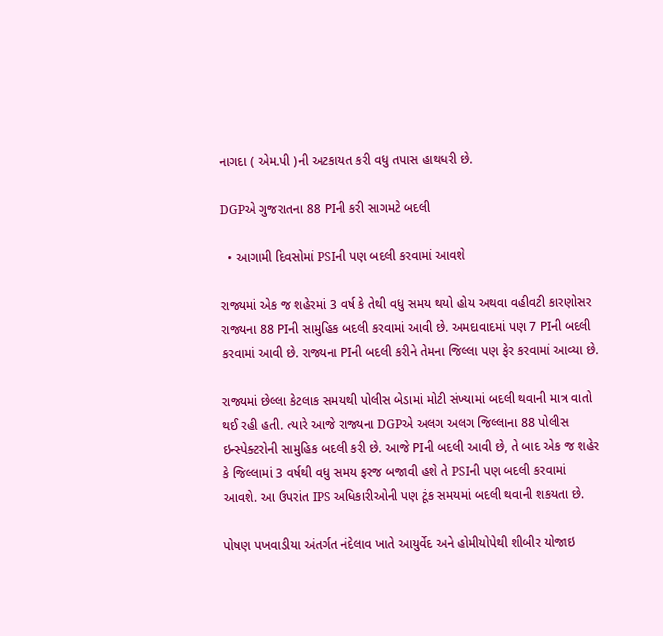નાગદા ( એમ.પી )ની અટકાયત કરી વધુ તપાસ હાથધરી છે.

DGPએ ગુજરાતના 88 PIની કરી સાગમટે બદલી

  • આગામી દિવસોમાં PSIની પણ બદલી કરવામાં આવશે

રાજ્યમાં એક જ શહેરમાં 3 વર્ષ કે તેથી વધુ સમય થયો હોય અથવા વહીવટી કારણોસર રાજ્યના 88 PIની સામુહિક બદલી કરવામાં આવી છે. અમદાવાદમાં પણ 7 PIની બદલી કરવામાં આવી છે. રાજ્યના PIની બદલી કરીને તેમના જિલ્લા પણ ફેર કરવામાં આવ્યા છે.

રાજ્યમાં છેલ્લા કેટલાક સમયથી પોલીસ બેડામાં મોટી સંખ્યામાં બદલી થવાની માત્ર વાતો થઈ રહી હતી. ત્યારે આજે રાજ્યના DGPએ અલગ અલગ જિલ્લાના 88 પોલીસ ઇન્સ્પેક્ટરોની સામુહિક બદલી કરી છે. આજે PIની બદલી આવી છે, તે બાદ એક જ શહેર કે જિલ્લામાં 3 વર્ષથી વધુ સમય ફરજ બજાવી હશે તે PSIની પણ બદલી કરવામાં આવશે. આ ઉપરાંત IPS અધિકારીઓની પણ ટૂંક સમયમાં બદલી થવાની શકયતા છે.

પોષણ પખવાડીયા અંતર્ગત નંદેલાવ ખાતે આયુર્વેદ અને હોમીયોપેથી શીબીર યોજાઇ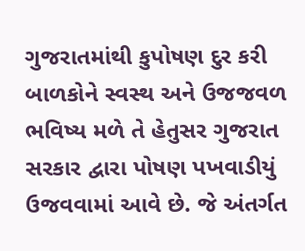ગુજરાતમાંથી કુપોષણ દુર કરી બાળકોને સ્વસ્થ અને ઉજજવળ ભવિષ્ય મળે તે હેતુસર ગુજરાત સરકાર દ્વારા પોષણ પખવાડીયું ઉજવવામાં આવે છે. જે અંતર્ગત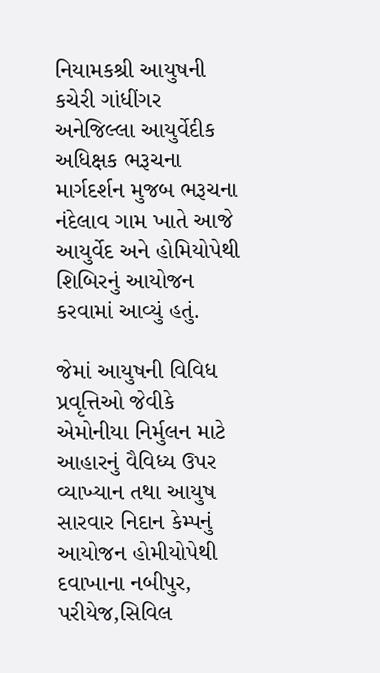નિયામકશ્રી આયુષની કચેરી ગાંધીંગર અનેજિલ્લા આયુર્વેદીક અધિક્ષક ભરૂચના માર્ગદર્શન મુજબ ભરૂચના નંદેલાવ ગામ ખાતે આજે આયુર્વેદ અને હોમિયોપેથી શિબિરનું આયોજન કરવામાં આવ્યું હતું.

જેમાં આયુષની વિવિધ પ્રવૃત્તિઓ જેવીકે એમોનીયા નિર્મુલન માટે આહારનું વૈવિધ્ય ઉપર વ્યાખ્યાન તથા આયુષ સારવાર નિદાન કેમ્પનું આયોજન હોમીયોપેથી દવાખાના નબીપુર, પરીયેજ,સિવિલ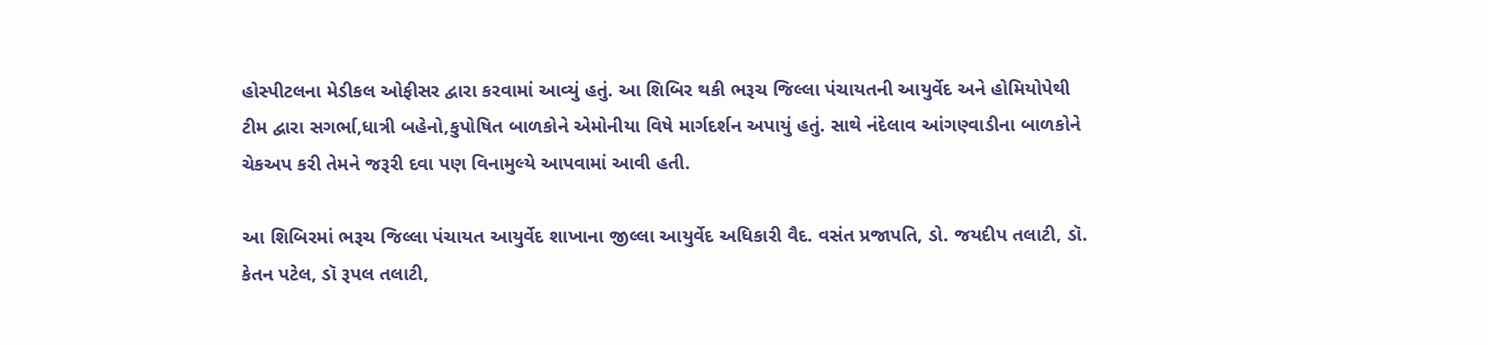હોસ્પીટલના મેડીકલ ઓફીસર દ્વારા કરવામાં આવ્યું હતું. આ શિબિર થકી ભરૂચ જિલ્લા પંચાયતની આયુર્વેદ અને હોમિયોપેથી ટીમ દ્વારા સગર્ભા,ધાત્રી બહેનો,કુપોષિત બાળકોને એમોનીયા વિષે માર્ગદર્શન અપાયું હતું. સાથે નંદેલાવ આંગણ્વાડીના બાળકોને ચેકઅપ કરી તેમને જરૂરી દવા પણ વિનામુલ્યે આપવામાં આવી હતી.

આ શિબિરમાં ભરૂચ જિલ્લા પંચાયત આયુર્વેદ શાખાના જીલ્લા આયુર્વેદ અધિકારી વૈદ. વસંત પ્રજાપતિ, ડો. જયદીપ તલાટી, ડૉ. કેતન પટેલ, ડૉ રૂપલ તલાટી,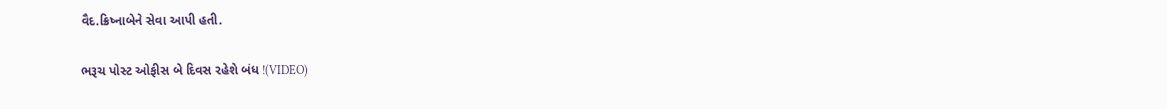વૈદ.ક્રિષ્નાબેને સેવા આપી હતી.

ભરૂચ પોસ્ટ ઓફીસ બે દિવસ રહેશે બંધ !(VIDEO)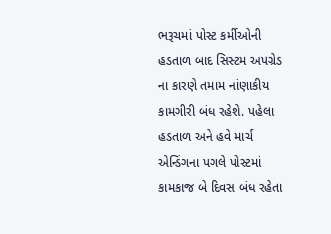ભરૂચમાં પોસ્ટ કર્મીઓની હડતાળ બાદ સિસ્ટમ અપગ્રેડ ના કારણે તમામ નાંણાકીય કામગીરી બંધ રહેશે. પહેલા હડતાળ અને હવે માર્ચ એન્ડિંગના પગલે પોસ્ટમાં કામકાજ બે દિવસ બંધ રહેતા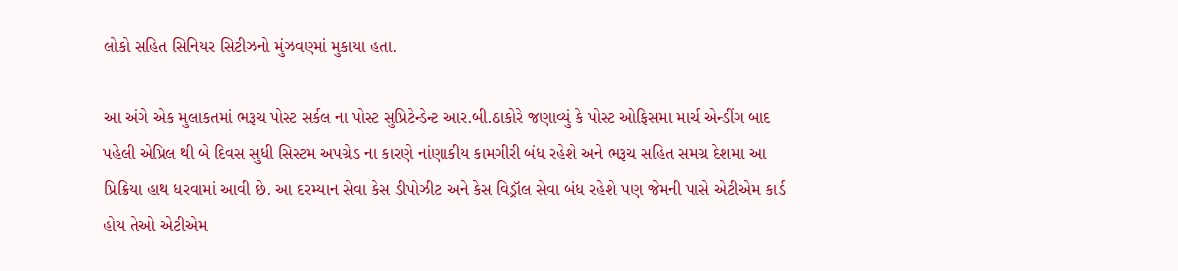લોકો સહિત સિનિયર સિટીઝનો મુંઝવણ્માં મુકાયા હતા.

આ અંગે એક મુલાકતમાં ભરૂચ પોસ્ટ સર્કલ ના પોસ્ટ સુપ્રિટેન્ડેન્ટ આર.બી.ઠાકોરે જણાવ્યું કે પોસ્ટ ઓફિસમા માર્ચ એન્ડીંગ બાદ પહેલી એપ્રિલ થી બે દિવસ સુધી સિસ્ટમ અપગ્રેડ ના કારણે નાંણાકીય કામગીરી બંધ રહેશે અને ભરૂચ સહિત સમગ્ર દેશમા આ પ્રિક્રિયા હાથ ધરવામાં આવી છે. આ દરમ્યાન સેવા કેસ ડીપોઝીટ અને કેસ વિડ્રૉલ સેવા બંધ રહેશે પણ જેમની પાસે એટીએમ કાર્ડ હોય તેઓ એટીએમ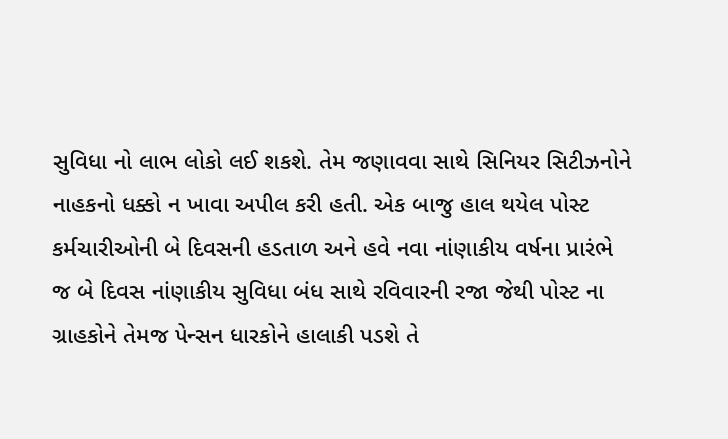સુવિધા નો લાભ લોકો લઈ શકશે. તેમ જણાવવા સાથે સિનિયર સિટીઝનોને નાહકનો ધક્કો ન ખાવા અપીલ કરી હતી. એક બાજુ હાલ થયેલ પોસ્ટ કર્મચારીઓની બે દિવસની હડતાળ અને હવે નવા નાંણાકીય વર્ષના પ્રારંભે જ બે દિવસ નાંણાકીય સુવિધા બંધ સાથે રવિવારની રજા જેથી પોસ્ટ ના ગ્રાહકોને તેમજ પેન્સન ધારકોને હાલાકી પડશે તે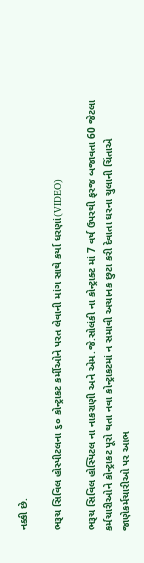નક્કી છે.

ભરૂચ સિવિલ હોસ્પીટલના ૬૦ કોન્ટ્રાકટ કર્મીઓને પરત લેવાની માંગ સાથે કર્યા ધરણાં(VIDEO)

ભરૂચ સિવિલ હોસ્પિટલ ના નાકરાણી અને એમ.જે.સોલંકી ના કોન્ટ્રાક્ટ માં 7 વર્ષ ઉપરથી ફરજ બજાવતા 60 જેટલા કર્મચારીઓને કોન્ટ્રાકટ પૂરો થતા નવા કોન્ટ્રાકટમાં ન સમાવી અચાનક છુટા કરી દેવાતા ઘરના ચુલાની ચિંતાએ જાણેકર્મચારીઓ પર આભ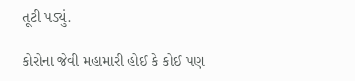તૂટી પડ્યું.

કોરોના જેવી મહામારી હોઈ કે કોઈ પણ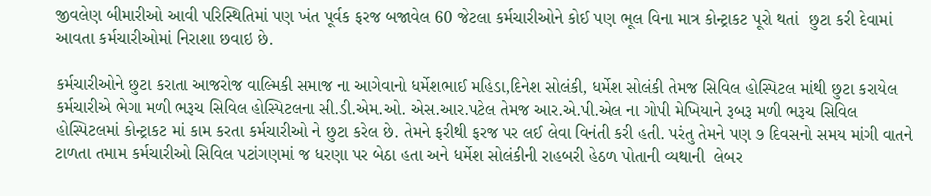જીવલેણ બીમારીઓ આવી પરિસ્થિતિમાં પણ ખંત પૂર્વક ફરજ બજાવેલ 60 જેટલા કર્મચારીઓને કોઈ પણ ભૂલ વિના માત્ર કોન્ટ્રાકટ પૂરો થતાં  છુટા કરી દેવામાં આવતા કર્મચારીઓમાં નિરાશા છવાઇ છે.

કર્મચારીઓને છુટા કરાતા આજરોજ વાલ્મિકી સમાજ ના આગેવાનો ધર્મેશભાઈ મહિડા,દિનેશ સોલંકી, ધર્મેશ સોલંકી તેમજ સિવિલ હોસ્પિટલ માંથી છુટા કરાયેલ કર્મચારીએ ભેગા મળી ભરૂચ સિવિલ હોસ્પિટલના સી.ડી.એમ.ઓ. એસ.આર.પટેલ તેમજ આર.એ.પી.એલ ના ગોપી મેખિયાને રૂબરૂ મળી ભરૂચ સિવિલ હોસ્પિટલમાં કોન્ટ્રાકટ માં કામ કરતા કર્મચારીઓ ને છુટા કરેલ છે. તેમને ફરીથી ફરજ પર લઈ લેવા વિનંતી કરી હતી. પરંતુ તેમને પણ ૭ દિવસનો સમય માંગી વાતને ટાળતા તમામ કર્મચારીઓ સિવિલ પટાંગણમાં જ ધરણા પર બેઠા હતા અને ધર્મેશ સોલંકીની રાહબરી હેઠળ પોતાની વ્યથાની  લેબર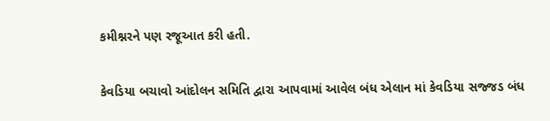કમીશ્નરને પણ રજૂઆત કરી હતી.

કેવડિયા બચાવો આંદોલન સમિતિ દ્વારા આપવામાં આવેલ બંધ એલાન માં કેવડિયા સજ્જડ બંધ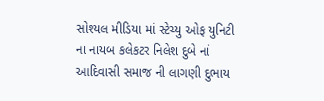સોશ્યલ મીડિયા માં સ્ટેચ્યુ ઓફ યુનિટી ના નાયબ કલેકટર નિલેશ દુબે નાં આદિવાસી સમાજ ની લાગણી દુભાય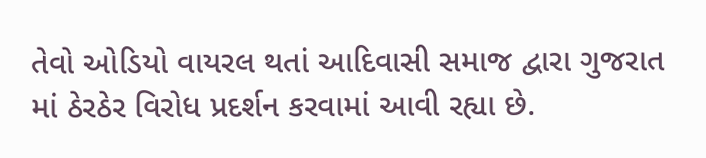તેવો ઓડિયો વાયરલ થતાં આદિવાસી સમાજ દ્વારા ગુજરાત માં ઠેરઠેર વિરોધ પ્રદર્શન કરવામાં આવી રહ્યા છે.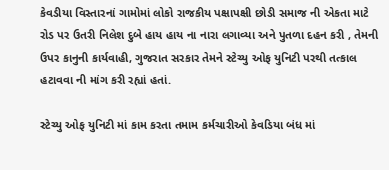કેવડીયા વિસ્તારનાં ગામોમાં લોકો રાજકીય પક્ષાપક્ષી છોડી સમાજ ની એકતા માટે રોડ પર ઉતરી નિલેશ દુબે હાય હાય ‌ના નારા લગાવ્યા અને પુતળા દહન કરી , તેમની ઉપર કાનુની કાર્યવાહી, ગુજરાત સરકાર તેમને‌ સ્ટેચ્યુ ઓફ યુનિટી પરથી તત્કાલ હટાવવા ની માંગ કરી રહ્યાં હતાં.

સ્ટેચ્યુ ઓફ યુનિટી માં કામ ‌કરતા તમામ કર્મચારીઓ કેવડિયા બંધ માં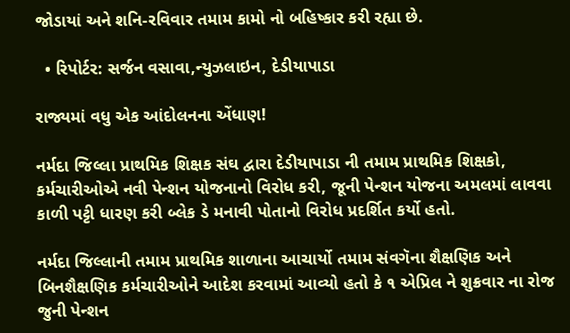જોડાયાં અને શનિ-રવિવાર તમામ કામો નો ‌બહિષ્કાર કરી રહ્યા છે.

  • રિપોર્ટર: સર્જન વસાવા,ન્યુઝલાઇન, દેડીયાપાડા

રાજ્યમાં વધુ એક આંદોલનના એંધાણ!

નર્મદા જિલ્લા પ્રાથમિક શિક્ષક સંઘ દ્વારા દેડીયાપાડા ની તમામ પ્રાથમિક શિક્ષકો, કર્મચારીઓએ નવી પેન્શન યોજનાનો વિરોધ કરી, જૂની પેન્શન યોજના અમલમાં લાવવા કાળી પટ્ટી ધારણ કરી બ્લેક ડે મનાવી પોતાનો વિરોધ પ્રદર્શિત કર્યો હતો.

નર્મદા જિલ્લાની તમામ પ્રાથમિક શાળાના આચાર્યો તમામ સંવગૅના શૈક્ષણિક અને બિનશૈક્ષણિક કર્મચારીઓને આદેશ કરવામાં આવ્યો હતો કે ૧ એપ્રિલ ને શુક્રવાર ના રોજ જુની પેન્શન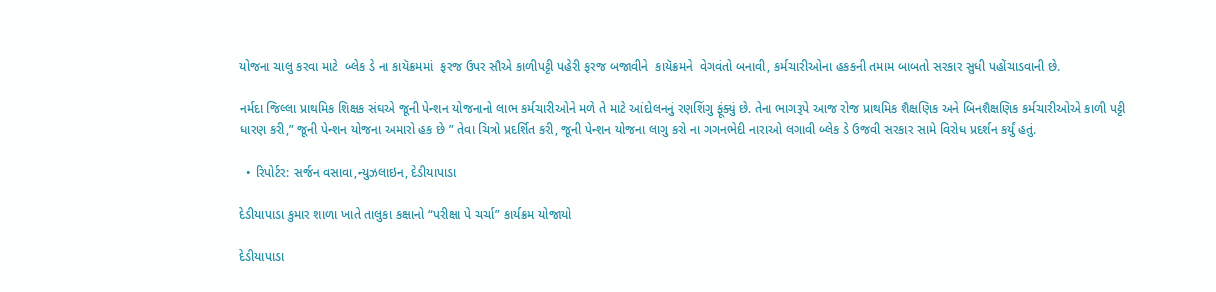યોજના ચાલુ કરવા માટે  બ્લેક ડે ના કાયૅક્રમમાં  ફરજ ઉપર સૌએ કાળીપટ્ટી પહેરી ફરજ બજાવીને  કાયૅક્રમને  વેગવંતો બનાવી, કર્મચારીઓના હકકની તમામ બાબતો સરકાર સુધી પહોંચાડવાની છે.

નર્મદા જિલ્લા પ્રાથમિક શિક્ષક સંઘએ જૂની પેન્શન યોજનાનો લાભ કર્મચારીઓને મળે તે માટે આંદોલનનું રણશિંગુ ફૂંક્યું છે. તેના ભાગરૂપે આજ રોજ પ્રાથમિક શૈક્ષણિક અને બિનશૈક્ષણિક કર્મચારીઓએ કાળી પટ્ટી ધારણ કરી,” જૂની પેન્શન યોજના અમારો હક છે ” તેવા ચિત્રો પ્રદર્શિત કરી, જૂની પેન્શન યોજના લાગુ કરો ના ગગનભેદી નારાઓ લગાવી બ્લેક ડે ઉજવી સરકાર સામે વિરોધ પ્રદર્શન કર્યું હતું.

  • રિપોર્ટર: સર્જન વસાવા,ન્યુઝલાઇન, દેડીયાપાડા

દેડીયાપાડા કુમાર શાળા ખાતે તાલુકા કક્ષાનો “પરીક્ષા પે ચર્ચા” કાર્યક્રમ યોજાયો

દેડીયાપાડા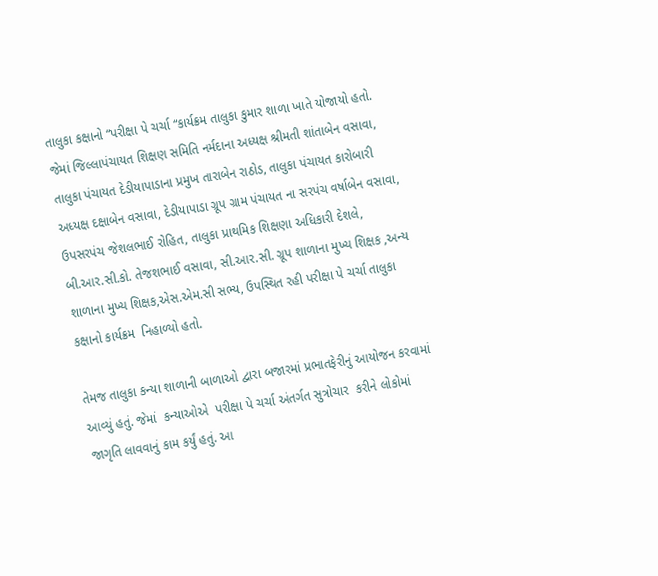તાલુકા કક્ષાનો “પરીક્ષા પે ચર્ચા “કાર્યક્રમ તાલુકા કુમાર શાળા ખાતે યોજાયો હતો. જેમાં જિલ્લાપંચાયત શિક્ષણ સમિતિ નર્મદાના અધ્યક્ષ શ્રીમતી શાંતાબેન વસાવા, તાલુકા પંચાયત દેડીયાપાડાના પ્રમુખ તારાબેન રાઠોડ, તાલુકા પંચાયત કારોબારી અધ્યક્ષ દક્ષાબેન વસાવા, દેડીયાપાડા ગ્રૂપ ગ્રામ પંચાયત ના સરપંચ વર્ષાબેન વસાવા, ઉપસરપંચ જેશલભાઈ રોહિત, તાલુકા પ્રાથમિક શિક્ષણા અધિકારી દેશલે, બી.આર.સી.કો. તેજશભાઈ વસાવા, સી.આર.સી. ગ્રૂપ શાળાના મુખ્ય શિક્ષક ,અન્ય શાળાના મુખ્ય શિક્ષક,એસ.એમ.સી સભ્ય, ઉપસ્થિત રહી પરીક્ષા પે ચર્ચા તાલુકા કક્ષાનો કાર્યક્રમ  નિહાળ્યો હતો.

તેમજ તાલુકા કન્યા શાળાની બાળાઓ દ્વારા બજારમાં પ્રભાતફેરીનું આયોજન કરવામાં આવ્યું હતું. જેમાં  કન્યાઓએ  પરીક્ષા પે ચર્ચા અંતર્ગત સુત્રોચાર  કરીને લોકોમાં જાગૃતિ લાવવાનું કામ કર્યું હતું. આ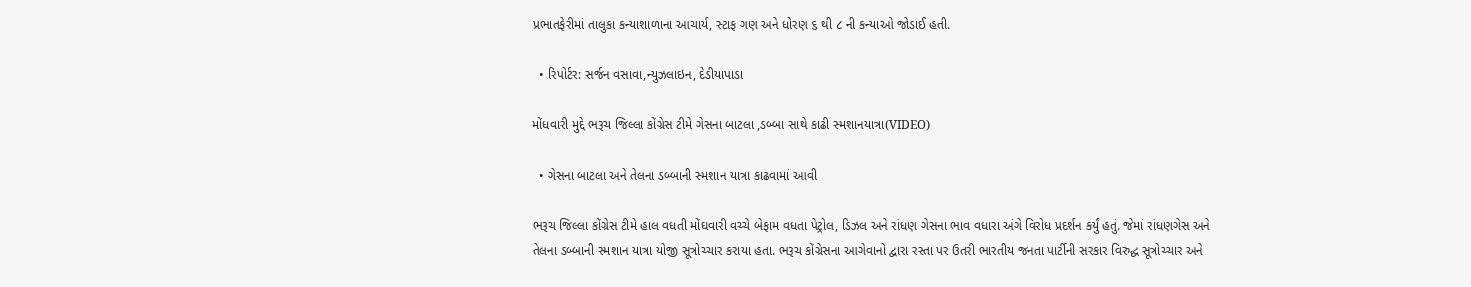પ્રભાતફેરીમાં તાલુકા કન્યાશાળાના આચાર્ય, સ્ટાફ ગણ અને ધોરણ ૬ થી ૮ ની કન્યાઓ જોડાઈ હતી.

  • રિપોર્ટર: સર્જન વસાવા,ન્યુઝલાઇન, દેડીયાપાડા

મોંધવારી મુદ્દે ભરૂચ જિલ્લા કોંગ્રેસ ટીમે ગેસના બાટલા ,ડબ્બા સાથે કાઢી સ્મશાનયાત્રા(VIDEO)

  • ગેસના બાટલા અને તેલના ડબ્બાની સ્મશાન યાત્રા કાઢવામાં આવી

ભરૂચ જિલ્લા કોંગ્રેસ ટીમે હાલ વધતી મોંઘવારી વચ્ચે બેફામ વધતા પેટ્રોલ, ડિઝલ અને રાંધણ ગેસના ભાવ વધારા અંગે વિરોધ પ્રદર્શન કર્યું હતું. જેમાં રાંધણગેસ અને તેલના ડબ્બાની સ્મશાન યાત્રા યોજી સૂત્રોચ્ચાર કરાયા હતા. ભરૂચ કોંગ્રેસના આગેવાનો દ્વારા રસ્તા પર ઉતરી ભારતીય જનતા પાર્ટીની સરકાર વિરુદ્ધ સૂત્રોચ્ચાર અને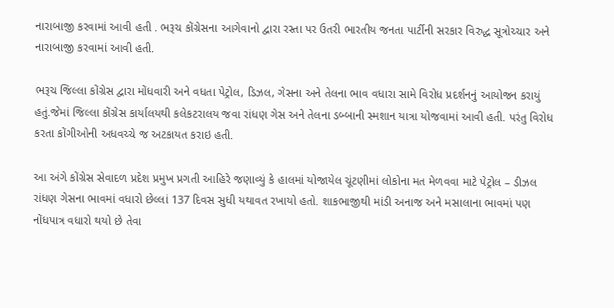નારાબાજી કરવામાં આવી હતી . ભરૂચ કોંગ્રેસના આગેવાનો દ્વારા રસ્તા પર ઉતરી ભારતીય જનતા પાર્ટીની સરકાર વિરુદ્ધ સૂત્રોચ્ચાર અને નારાબાજી કરવામાં આવી હતી.

ભરૂચ જિલ્લા કોંગ્રેસ દ્વારા મોંધવારી અને વધતા પેટ્રોલ, ડિઝલ, ગેસના અને તેલના ભાવ વધારા સામે વિરોધ પ્રદર્શનનું આયોજન કરાયું હતું.જેમાં જિલ્લા કોંગ્રેસ કાર્યાલયથી કલેકટરાલય જવા રાંધણ ગેસ અને તેલના ડબ્બાની સ્મશાન યાત્રા યોજવામાં આવી હતી. પરંતુ વિરોધ કરતા કોંગીઓની અધવચ્ચે જ અટકાયત કરાઇ હતી.

આ અંગે કોંગ્રેસ સેવાદળ પ્રદેશ પ્રમુખ પ્રગતી આહિરે જણાવ્યું કે હાલમાં યોજાયેલ ચૂંટણીમાં લોકોના મત મેળવવા માટે પેટ્રોલ – ડીઝલ રાંધણ ગેસના ભાવમાં વધારો છેલ્લાં 137 દિવસ સુધી યથાવત રખાયો હતો. શાકભાજીથી માંડી અનાજ અને મસાલાના ભાવમાં પણ નોંધપાત્ર વધારો થયો છે તેવા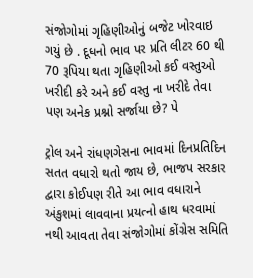સંજોગોમાં ગૃહિણીઓનું બજેટ ખોરવાઇ ગયું છે . દૂધનો ભાવ પર પ્રતિ લીટર 60 થી 70 રૂપિયા થતા ગૃહિણીઓ કઈ વસ્તુઓ ખરીદી કરે અને કઈ વસ્તુ ના ખરીદે તેવા પણ અનેક પ્રશ્નો સર્જાયા છે? પે

ટ્રોલ અને રાંધણગેસના ભાવમાં દિનપ્રતિદિન સતત વધારો થતો જાય છે, ભાજપ સરકાર દ્વારા કોઈપણ રીતે આ ભાવ વધારાને અંકુશમાં લાવવાના પ્રયત્નો હાથ ધરવામાં નથી આવતા તેવા સંજોગોમાં કોંગ્રેસ સમિતિ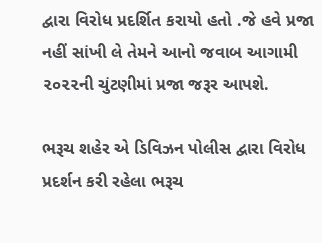દ્વારા વિરોધ પ્રદર્શિત કરાયો હતો .જે હવે પ્રજા નહીં સાંખી લે તેમને આનો જવાબ આગામી ૨૦૨૨ની ચુંટણીમાં પ્રજા જરૂર આપશે.

ભરૂચ શહેર એ ડિવિઝન પોલીસ દ્વારા વિરોધ પ્રદર્શન કરી રહેલા ભરૂચ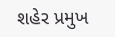શહેર પ્રમુખ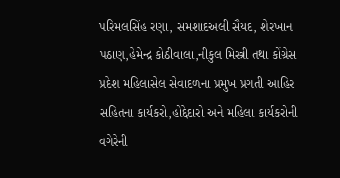પરિમલસિંહ રણા, સમશાદઅલી સૈયદ, શેરખાન પઠાણ,હેમેન્દ્ર કોઠીવાલા,નીકુલ મિસ્ત્રી તથા કોંગ્રેસ પ્રદેશ મહિલાસેલ સેવાદળના પ્રમુખ પ્રગતી આહિર સહિતના કાર્યકરો,હોદ્દેદારો અને મહિલા કાર્યકરોની વગેરેની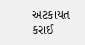અટકાયત કરાઈ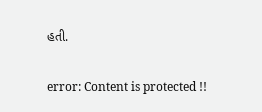હતી.

error: Content is protected !!